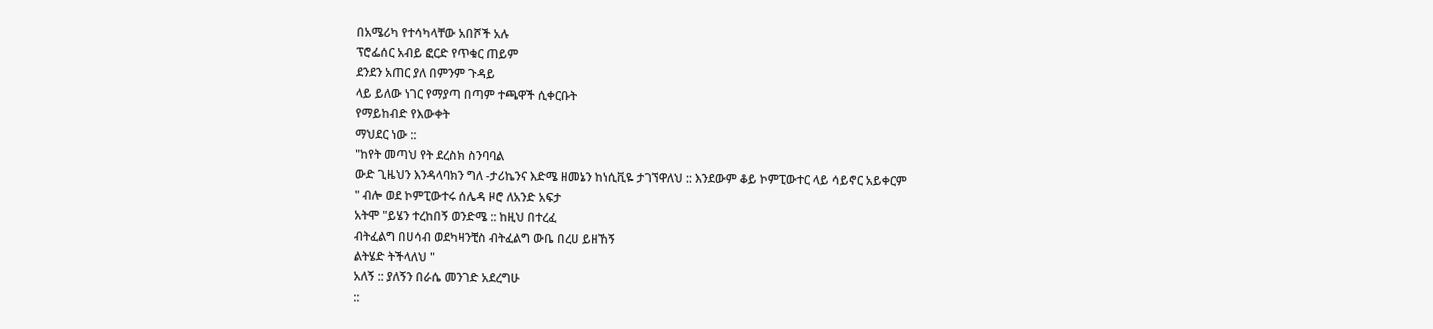በአሜሪካ የተሳካላቸው አበሾች አሉ
ፕሮፌሰር አብይ ፎርድ የጥቁር ጠይም
ደንደን አጠር ያለ በምንም ጉዳይ
ላይ ይለው ነገር የማያጣ በጣም ተጫዋች ሲቀርቡት
የማይከብድ የእውቀት
ማህደር ነው ::
"ከየት መጣህ የት ደረስክ ስንባባል
ውድ ጊዜህን እንዳላባክን ግለ -ታሪኬንና እድሜ ዘመኔን ከነሲቪዬ ታገኘዋለህ :: እንደውም ቆይ ኮምፒውተር ላይ ሳይኖር አይቀርም
" ብሎ ወደ ኮምፒውተሩ ሰሌዳ ዞሮ ለአንድ አፍታ
አትሞ "ይሄን ተረከበኝ ወንድሜ :: ከዚህ በተረፈ
ብትፈልግ በሀሳብ ወደካዛንቺስ ብትፈልግ ውቤ በረሀ ይዘኸኝ
ልትሄድ ትችላለህ "
አለኝ :: ያለኝን በራሴ መንገድ አደረግሁ
::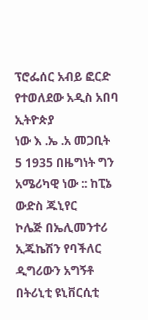ፕሮፌሰር አብይ ፎርድ የተወለደው አዲስ አበባ ኢትዮጵያ
ነው እ .ኤ .አ መጋቢት
5 1935 በዜግነት ግን
አሜሪካዊ ነው :: ከፒኔ ውድስ ጁኒየር
ኮሌጅ በኤሊመንተሪ
ኢጁኬሽን የባችለር ዲግሪውን አግኝቶ በትሪኒቲ ዩኒቨርሲቲ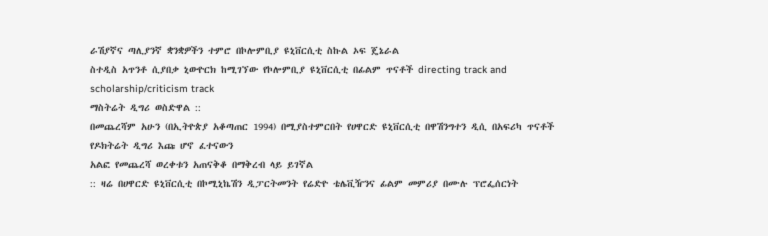ራሽያኛና ጣሊያንኛ ቋንቋዎችን ተምሮ በኮሎምቢያ ዩኒቨርሲቲ ስኩል ኦፍ ጄኔራል
ስተዲስ አጥንቶ ሲያበቃ ኒውዮርክ ከሚገኘው የኮሎምቢያ ዩኒቨርሲቲ በፊልም ጥናቶች directing track and scholarship/criticism track
ማስትሬት ዲግሪ ወስድዋል ::
በመጨረሻም አሁን (በኢትዮጵያ አቆጣጠር 1994) በሚያስተምርበት የሀዋርድ ዩኒቨርሲቲ በዋሽንግተን ዲሲ በአፍሪካ ጥናቶች
የዶክትሬት ዲግሪ እጩ ሆኖ ፈተናውን
አልፎ የመጨረሻ ወረቀቱን አጠናቅቆ በማቅረብ ላይ ይገኛል
:: ዛሬ በሀዋርድ ዩኒቨርሲቲ በኮሚኒኬሽን ዲፓርትመንት የሬድዮ ቴሌቪዥንና ፊልም መምሪያ በሙሉ ፕሮፌሰርነት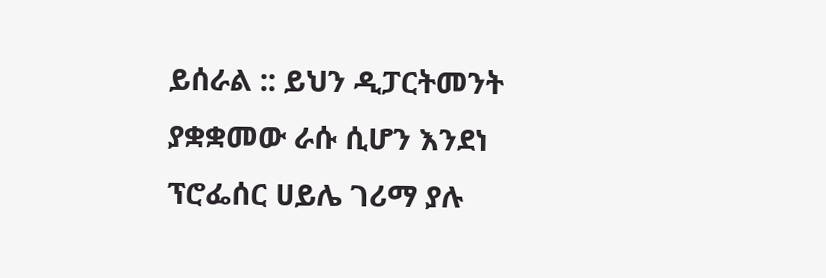ይሰራል :: ይህን ዲፓርትመንት ያቋቋመው ራሱ ሲሆን እንደነ
ፕሮፌሰር ሀይሌ ገሪማ ያሉ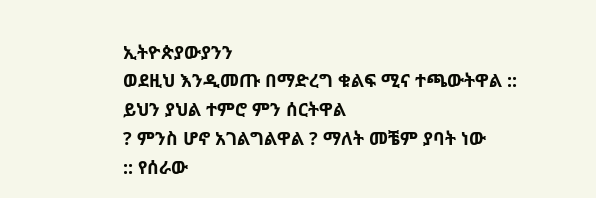ኢትዮጵያውያንን
ወደዚህ እንዲመጡ በማድረግ ቁልፍ ሚና ተጫውትዋል ::
ይህን ያህል ተምሮ ምን ሰርትዋል
? ምንስ ሆኖ አገልግልዋል ? ማለት መቼም ያባት ነው
:: የሰራው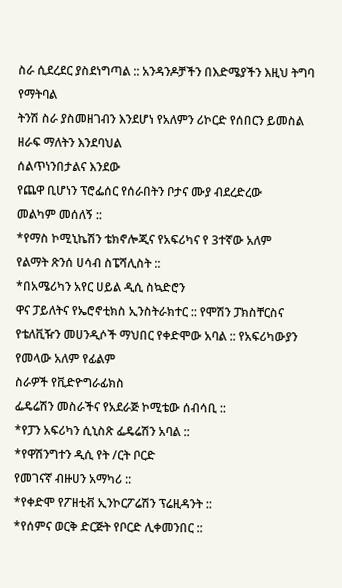ስራ ሲደረደር ያስደነግጣል :: አንዳንዶቻችን በእድሜያችን እዚህ ትግባ የማትባል
ትንሽ ስራ ያስመዘገብን እንደሆነ የአለምን ሪኮርድ የሰበርን ይመስል ዘራፍ ማለትን እንደባህል
ሰልጥነንበታልና እንደው
የጨዋ ቢሆነን ፕሮፌሰር የሰራበትን ቦታና ሙያ ብደረድረው
መልካም መሰለኝ ::
*የማስ ኮሚኒኬሽን ቴክኖሎጂና የአፍሪካና የ 3ተኛው አለም
የልማት ጽንሰ ሀሳብ ስፔሻሊስት ::
*በአሜሪካን አየር ሀይል ዲሲ ስኳድሮን
ዋና ፓይለትና የኤሮኖቲክስ ኢንስትራክተር :: የሞሽን ፓክስቸርስና የቴለቪዥን መሀንዲሶች ማህበር የቀድሞው አባል :: የአፍሪካውያን የመላው አለም የፊልም
ስራዎች የቪድዮግራፊክስ
ፌዴሬሽን መስራችና የአደራጅ ኮሚቴው ሰብሳቢ ::
*የፓን አፍሪካን ሲኒስጽ ፌዴሬሽን አባል ::
*የዋሽንግተን ዲሲ የት /ርት ቦርድ
የመገናኛ ብዙሀን አማካሪ ::
*የቀድሞ የፖዘቲቭ ኢንኮርፖሬሽን ፕሬዚዳንት ::
*የሰምና ወርቅ ድርጅት የቦርድ ሊቀመንበር ::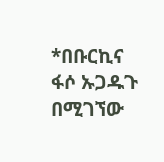*በቡርኪና ፋሶ ኡጋዱጉ በሚገኘው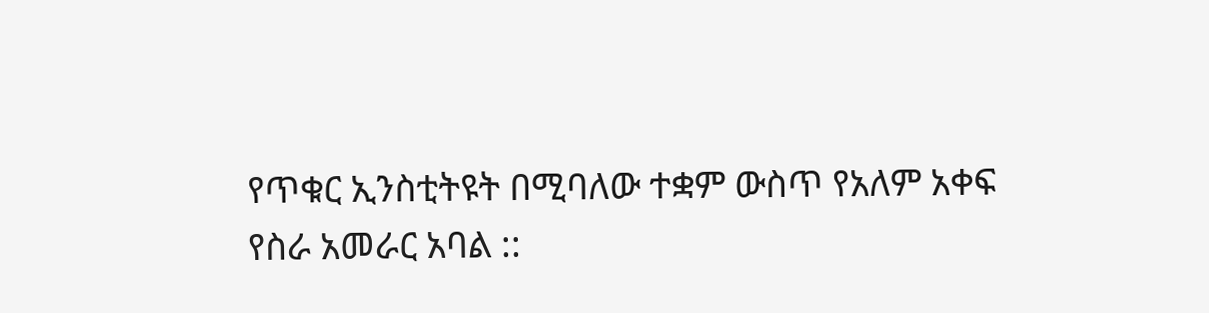የጥቁር ኢንስቲትዩት በሚባለው ተቋም ውስጥ የአለም አቀፍ
የስራ አመራር አባል ::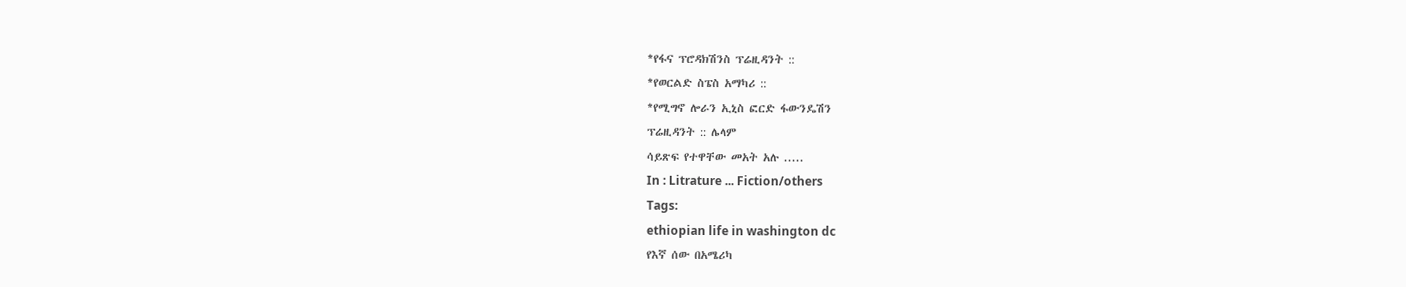*የፋና ፕሮዳክሽንስ ፕሬዚዳንት ::
*የወርልድ ስፔስ አማካሪ ::
*የሚግኖ ሎራን ኢኒስ ፎርድ ፋውንዴሽን
ፕሬዚዳንት :: ሌላም
ሳይጽፍ የተዋቸው መአት አሉ .....
In : Litrature ... Fiction/others
Tags:
ethiopian life in washington dc
የእኛ ሰው በአሜሪካ